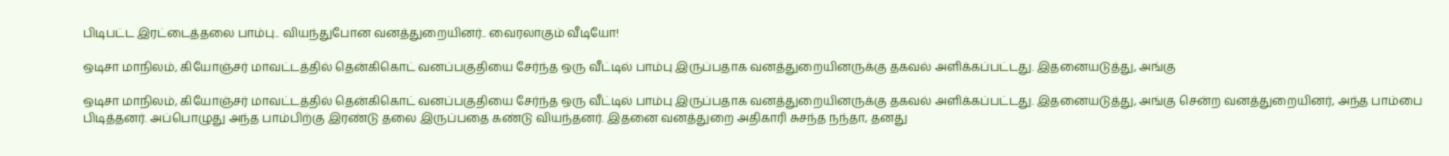பிடிபட்ட இரட்டைத்தலை பாம்பு.. வியந்துபோன வனத்துறையினர்.. வைரலாகும் வீடியோ!

ஒடிசா மாநிலம், கியோஞ்சர் மாவட்டத்தில் தென்கிகொட் வனப்பகுதியை சேர்ந்த ஒரு வீட்டில் பாம்பு இருப்பதாக வனத்துறையினருக்கு தகவல் அளிக்கப்பட்டது. இதனையடுத்து, அங்கு

ஒடிசா மாநிலம், கியோஞ்சர் மாவட்டத்தில் தென்கிகொட் வனப்பகுதியை சேர்ந்த ஒரு வீட்டில் பாம்பு இருப்பதாக வனத்துறையினருக்கு தகவல் அளிக்கப்பட்டது. இதனையடுத்து, அங்கு சென்ற வனத்துறையினர், அந்த பாம்பை பிடித்தனர். அப்பொழுது அந்த பாம்பிற்கு இரண்டு தலை இருப்பதை கண்டு வியந்தனர். இதனை வனத்துறை அதிகாரி சுசந்த நந்தா, தனது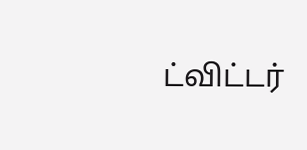ட்விட்டர்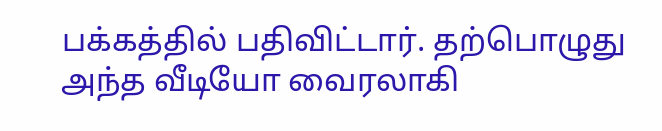பக்கத்தில் பதிவிட்டார். தற்பொழுது அந்த வீடியோ வைரலாகி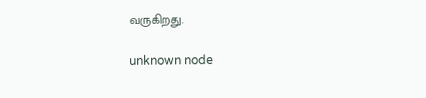வருகிறது.

unknown node